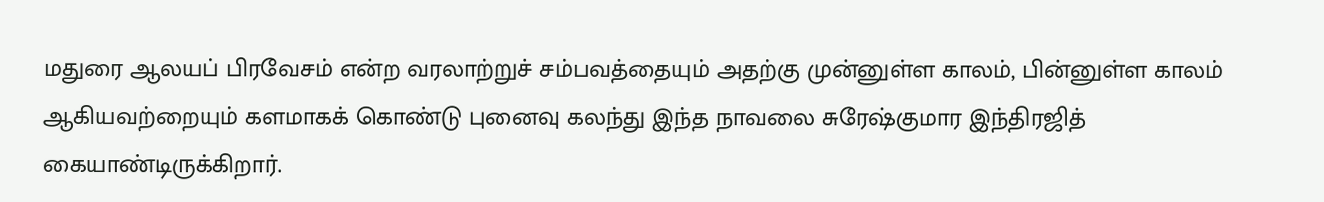மதுரை ஆலயப் பிரவேசம் என்ற வரலாற்றுச் சம்பவத்தையும் அதற்கு முன்னுள்ள காலம், பின்னுள்ள காலம் ஆகியவற்றையும் களமாகக் கொண்டு புனைவு கலந்து இந்த நாவலை சுரேஷ்குமார இந்திரஜித் கையாண்டிருக்கிறார்.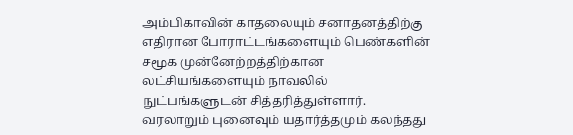அம்பிகாவின் காதலையும் சனாதனத்திற்கு எதிரான போராட்டங்களையும் பெண்களின் சமூக முன்னேற்றத்திற்கான லட்சியங்களையும் நாவலில் நுட்பங்களுடன் சித்தரித்துள்ளார். வரலாறும் புனைவும் யதார்த்தமும் கலந்தது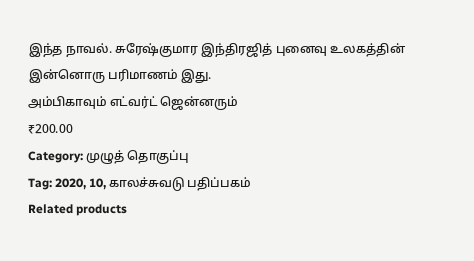இந்த நாவல். சுரேஷ்குமார இந்திரஜித் புனைவு உலகத்தின் இன்னொரு பரிமாணம் இது.
அம்பிகாவும் எட்வர்ட் ஜென்னரும்
₹200.00
Category: முழுத் தொகுப்பு
Tag: 2020, 10, காலச்சுவடு பதிப்பகம்
Related products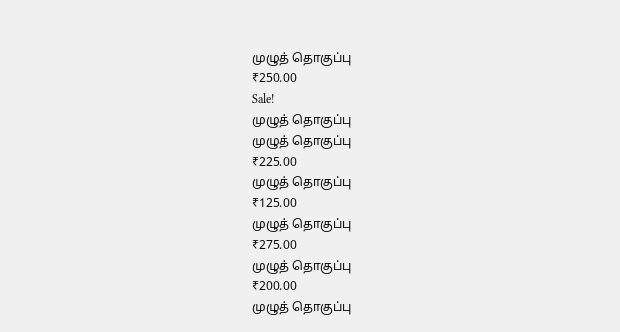முழுத் தொகுப்பு
₹250.00
Sale!
முழுத் தொகுப்பு
முழுத் தொகுப்பு
₹225.00
முழுத் தொகுப்பு
₹125.00
முழுத் தொகுப்பு
₹275.00
முழுத் தொகுப்பு
₹200.00
முழுத் தொகுப்பு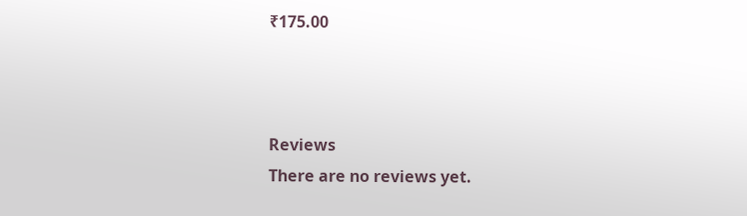₹175.00



Reviews
There are no reviews yet.